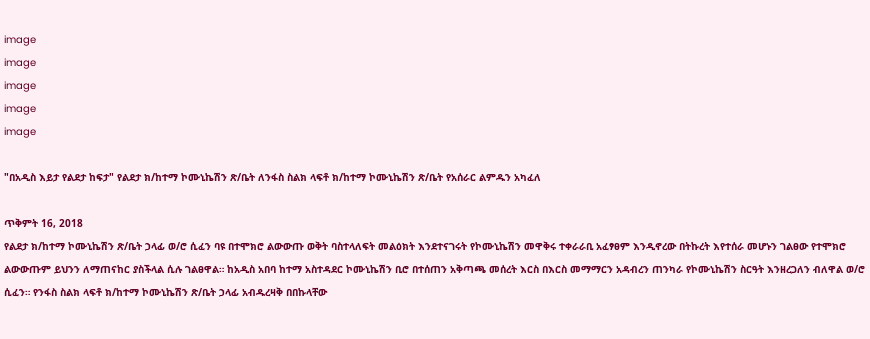image
image
image
image
image

"በአዲስ እይታ የልደታ ከፍታ" የልደታ ክ/ከተማ ኮሙኒኬሽን ጽ/ቤት ለንፋስ ስልክ ላፍቶ ክ/ከተማ ኮሙኒኬሽን ጽ/ቤት የአሰራር ልምዱን አካፈለ

ጥቅምት 16, 2018
የልደታ ክ/ከተማ ኮሙኒኬሽን ጽ/ቤት ኃላፊ ወ/ሮ ሲፈን ባዩ በተሞክሮ ልውውጡ ወቅት ባስተላለፍት መልዕክት እንደተናገሩት የኮሙኒኬሽን መዋቅሩ ተቀራራቢ አፈፃፀም እንዲኖረው በትኩረት እየተሰራ መሆኑን ገልፀው የተሞክሮ ልውውጡም ይህንን ለማጠናከር ያስችላል ሲሉ ገልፀዋል። ከአዲስ አበባ ከተማ አስተዳደር ኮሙኒኬሽን ቢሮ በተሰጠን አቅጣጫ መሰረት እርስ በእርስ መማማርን አዳብረን ጠንካራ የኮሙኒኬሽን ስርዓት እንዘረጋለን ብለዋል ወ/ሮ ሲፈን። የንፋስ ስልክ ላፍቶ ክ/ከተማ ኮሙኒኬሽን ጽ/ቤት ኃላፊ አብዱረዛቅ በበኩላቸው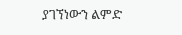ያገኘነውን ልምድ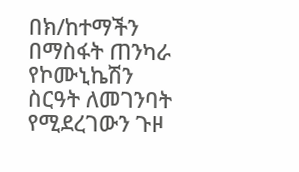በክ/ከተማችን በማስፋት ጠንካራ የኮሙኒኬሽን ስርዓት ለመገንባት የሚደረገውን ጉዞ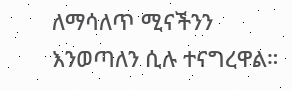ለማሳለጥ ሚናችንን እንወጣለን ሲሉ ተናግረዋል።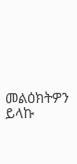መልዕክትዎን ይላኩ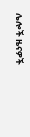ሌሎች ዜናዎች